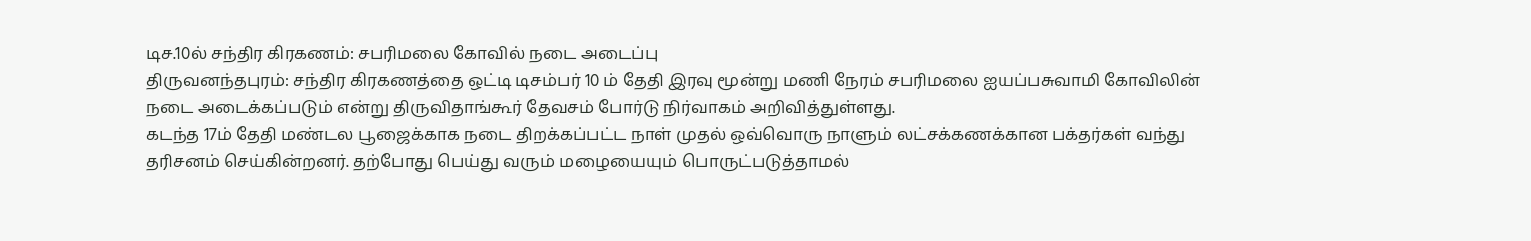டிச.10ல் சந்திர கிரகணம்: சபரிமலை கோவில் நடை அடைப்பு
திருவனந்தபுரம்: சந்திர கிரகணத்தை ஒட்டி டிசம்பர் 10 ம் தேதி இரவு மூன்று மணி நேரம் சபரிமலை ஐயப்பசுவாமி கோவிலின் நடை அடைக்கப்படும் என்று திருவிதாங்கூர் தேவசம் போர்டு நிர்வாகம் அறிவித்துள்ளது.
கடந்த 17ம் தேதி மண்டல பூஜைக்காக நடை திறக்கப்பட்ட நாள் முதல் ஒவ்வொரு நாளும் லட்சக்கணக்கான பக்தர்கள் வந்து தரிசனம் செய்கின்றனர். தற்போது பெய்து வரும் மழையையும் பொருட்படுத்தாமல்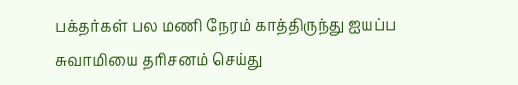பக்தர்கள் பல மணி நேரம் காத்திருந்து ஐயப்ப சுவாமியை தரிசனம் செய்து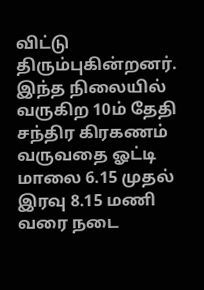விட்டு திரும்புகின்றனர்.
இந்த நிலையில் வருகிற 10ம் தேதி சந்திர கிரகணம் வருவதை ஓட்டி மாலை 6.15 முதல் இரவு 8.15 மணி வரை நடை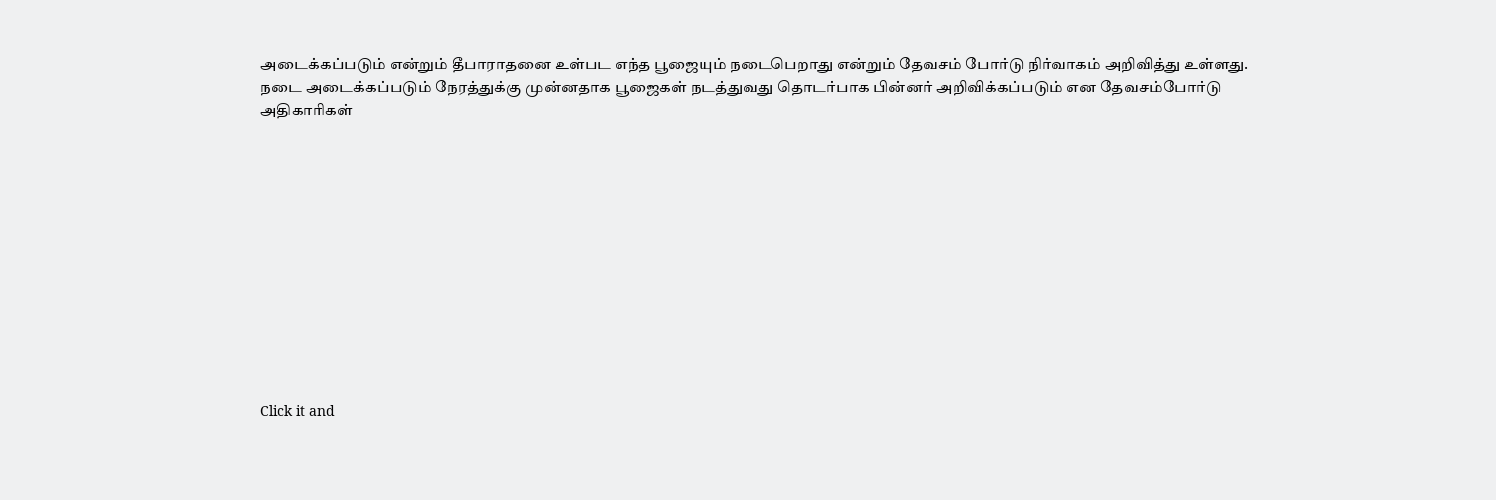அடைக்கப்படும் என்றும் தீபாராதனை உள்பட எந்த பூஜையும் நடைபெறாது என்றும் தேவசம் போர்டு நிர்வாகம் அறிவித்து உள்ளது. நடை அடைக்கப்படும் நேரத்துக்கு முன்னதாக பூஜைகள் நடத்துவது தொடர்பாக பின்னர் அறிவிக்கப்படும் என தேவசம்போர்டு அதிகாரிகள்












Click it and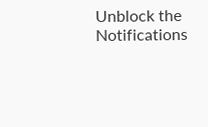Unblock the Notifications